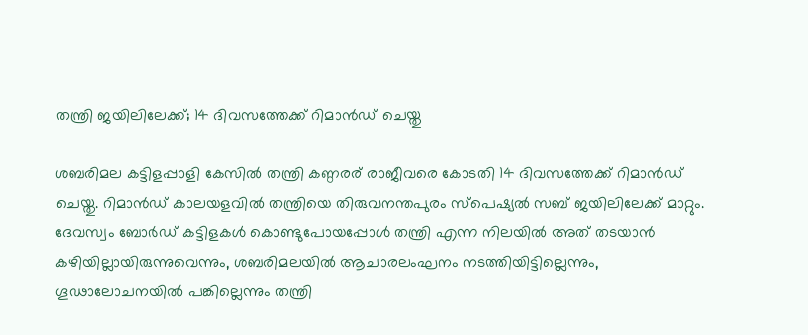തന്ത്രി ജയിലിലേക്ക്; 14 ദിവസത്തേക്ക് റിമാൻഡ് ചെയ്തു

ശബരിമല കട്ടിളപ്പാളി കേസിൽ തന്ത്രി കണ്ഠരര് രാജീവരെ കോടതി 14 ദിവസത്തേക്ക് റിമാൻഡ് ചെയ്തു. റിമാൻഡ് കാലയളവിൽ തന്ത്രിയെ തിരുവനന്തപുരം സ്പെഷ്യൽ സബ് ജയിലിലേക്ക് മാറ്റും. ദേവസ്വം ബോർഡ് കട്ടിളകൾ കൊണ്ടുപോയപ്പോൾ തന്ത്രി എന്ന നിലയിൽ അത് തടയാൻ കഴിയില്ലായിരുന്നുവെന്നും, ശബരിമലയിൽ ആചാരലംഘനം നടത്തിയിട്ടില്ലെന്നും, ഗൂഢാലോചനയിൽ പങ്കില്ലെന്നും തന്ത്രി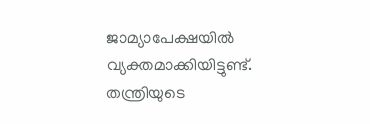ജാമ്യാപേക്ഷയിൽ വ്യക്തമാക്കിയിട്ടുണ്ട്.
തന്ത്രിയുടെ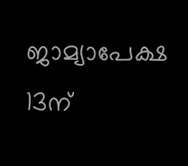ജാമ്യാപേക്ഷ 13ന്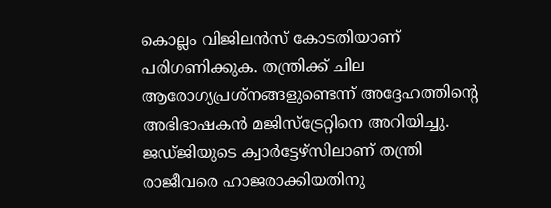കൊല്ലം വിജിലൻസ് കോടതിയാണ് പരിഗണിക്കുക. തന്ത്രിക്ക് ചില ആരോഗ്യപ്രശ്നങ്ങളുണ്ടെന്ന് അദ്ദേഹത്തിന്റെ അഭിഭാഷകൻ മജിസ്ട്രേറ്റിനെ അറിയിച്ചു. ജഡ്ജിയുടെ ക്വാർട്ടേഴ്സിലാണ് തന്ത്രി രാജീവരെ ഹാജരാക്കിയതിനു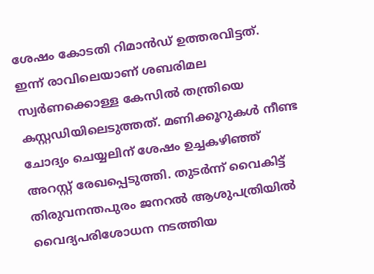ശേഷം കോടതി റിമാൻഡ് ഉത്തരവിട്ടത്.
ഇന്ന് രാവിലെയാണ് ശബരിമല സ്വർണക്കൊള്ള കേസിൽ തന്ത്രിയെ കസ്റ്റഡിയിലെടുത്തത്. മണിക്കൂറുകൾ നീണ്ട ചോദ്യം ചെയ്യലിന് ശേഷം ഉച്ചകഴിഞ്ഞ് അറസ്റ്റ് രേഖപ്പെടുത്തി. തുടർന്ന് വൈകിട്ട് തിരുവനന്തപുരം ജനറൽ ആശുപത്രിയിൽ വൈദ്യപരിശോധന നടത്തിയ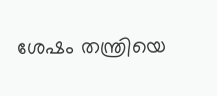ശേഷം തന്ത്രിയെ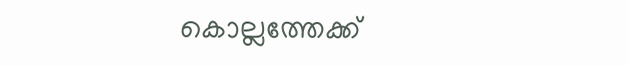കൊല്ലത്തേക്ക്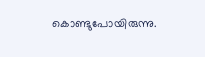കൊണ്ടുപോയിരുന്നു.